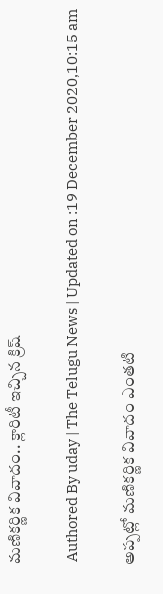మణికర్ణిక వివాదం.. క్లారిటీ ఇచ్చిన క్రిష్

 Authored By uday | The Telugu News | Updated on :19 December 2020,10:15 am

అప్పట్లో మణికర్ణిక వివాదం ఎంతటి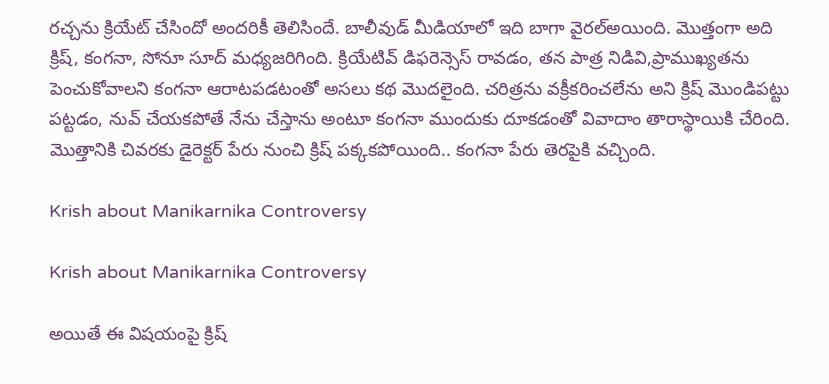రచ్చను క్రియేట్ చేసిందో అందరికీ తెలిసిందే. బాలీవుడ్ మీడియాలో ఇది బాగా వైరల్అయింది. మొత్తంగా అది క్రిష్, కంగనా, సోనూ సూద్ మధ్యజరిగింది. క్రియేటివ్ డిఫరెన్సెస్ రావడం, తన పాత్ర నిడివి,ప్రాముఖ్యతను పెంచుకోవాలని కంగనా ఆరాటపడటంతో అసలు కథ మొదలైంది. చరిత్రను వక్రీకరించలేను అని క్రిష్ మొండిపట్టు పట్టడం, నువ్ చేయకపోతే నేను చేస్తాను అంటూ కంగనా ముందుకు దూకడంతో వివాదాం తారాస్థాయికి చేరింది. మొత్తానికి చివరకు డైరెక్టర్ పేరు నుంచి క్రిష్ పక్కకపోయింది.. కంగనా పేరు తెరపైకి వచ్చింది.

Krish about Manikarnika Controversy

Krish about Manikarnika Controversy

అయితే ఈ విషయంపై క్రిష్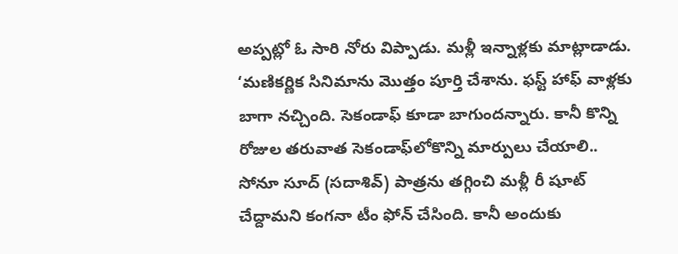అప్పట్లో ఓ సారి నోరు విప్పాడు. మళ్లీ ఇన్నాళ్లకు మాట్లాడాడు. ‘మణికర్ణిక సినిమాను మొత్తం పూర్తి చేశాను. ఫస్ట్ హాఫ్ వాళ్లకు బాగా నచ్చింది. సెకండాఫ్ కూడా బాగుందన్నారు. కానీ కొన్ని రోజుల తరువాత సెకండాఫ్‌లోకొన్ని మార్పులు చేయాలి.. సోనూ సూద్ (సదాశివ్) పాత్రను తగ్గించి మళ్లీ రీ షూట్ చేద్దామని కంగనా టీం ఫోన్ చేసింది. కానీ అందుకు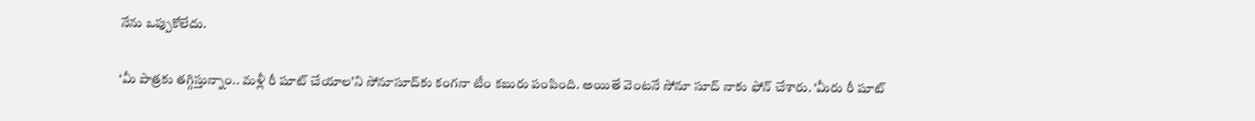నేను ఒప్పుకోలేదు.

‘మీ పాత్రకు తగ్గిస్తున్నాం.. మళ్లీ రీ షూట్ చేయాల’ని సోనూసూద్‌కు కంగనా టీం కబురు పంపింది. అయితే వెంటనే సోనూ సూద్ నాకు ఫోన్ చేశారు. ‘మీరు రీ షూట్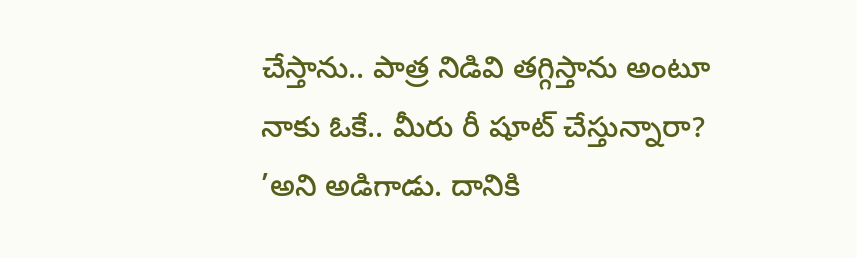చేస్తాను.. పాత్ర నిడివి తగ్గిస్తాను అంటూ నాకు ఓకే.. మీరు రీ షూట్ చేస్తున్నారా? ’అని అడిగాడు. దానికి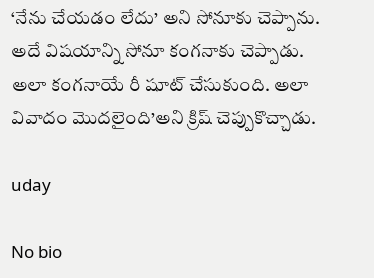‘నేను చేయడం లేదు’ అని సోనూకు చెప్పాను. అదే విషయాన్ని సోనూ కంగనాకు చెప్పాడు. అలా కంగనాయే రీ షూట్ చేసుకుంది. అలా వివాదం మొదలైంది’అని క్రిష్ చెప్పుకొచ్చాడు.

uday

No bio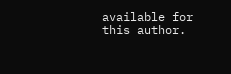available for this author.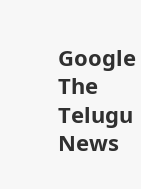Google The Telugu News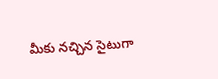మీకు నచ్చిన సైటుగా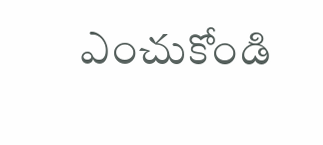ఎంచుకోండి